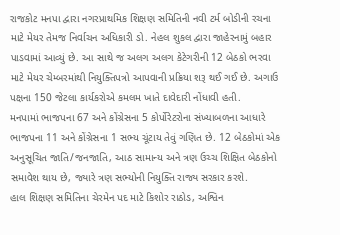રાજકોટ મનપા દ્વારા નગરપ્રાથમિક શિક્ષણ સમિતિની નવી ટર્મ બોડીની રચના માટે મેયર તેમજ નિર્વાચન અધિકારી ડો. નેહલ શુકલ દ્વારા જાહેરનામું બહાર પાડવામાં આવ્યું છે. આ સાથે જ અલગ અલગ કેટેગરીની 12 બેઠકો ભરવા માટે મેયર ચેમ્બરમાંથી નિયુક્તિપત્રો આપવાની પ્રક્રિયા શરૂ થઈ ગઈ છે. અગાઉ પક્ષના 150 જેટલા કાર્યકરોએ કમલમ ખાતે દાવેદારી નોંધાવી હતી.
મનપામાં ભાજપના 67 અને કોંગ્રેસના 5 કોર્પોરેટરોના સંખ્યાબળના આધારે ભાજપના 11 અને કોંગ્રેસના 1 સભ્ય ચૂંટાય તેવું ગણિત છે. 12 બેઠકોમાં એક અનુસૂચિત જાતિ/જનજાતિ, આઠ સામાન્ય અને ત્રણ ઉચ્ચ શિક્ષિત બેઠકોનો સમાવેશ થાય છે, જ્યારે ત્રણ સભ્યોની નિયુક્તિ રાજ્ય સરકાર કરશે.
હાલ શિક્ષણ સમિતિના ચેરમેન પદ માટે કિશોર રાઠોડ, અશ્વિન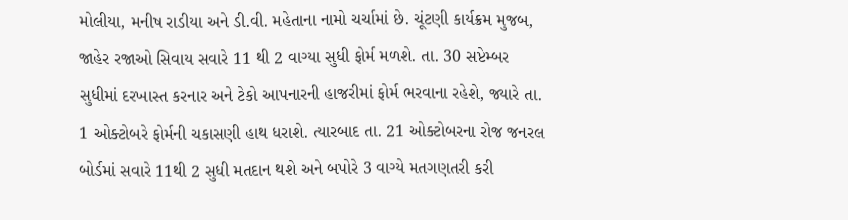મોલીયા, મનીષ રાડીયા અને ડી.વી. મહેતાના નામો ચર્ચામાં છે. ચૂંટણી કાર્યક્રમ મુજબ, જાહેર રજાઓ સિવાય સવારે 11 થી 2 વાગ્યા સુધી ફોર્મ મળશે. તા. 30 સપ્ટેમ્બર સુધીમાં દરખાસ્ત કરનાર અને ટેકો આપનારની હાજરીમાં ફોર્મ ભરવાના રહેશે, જ્યારે તા. 1 ઓક્ટોબરે ફોર્મની ચકાસણી હાથ ધરાશે. ત્યારબાદ તા. 21 ઓક્ટોબરના રોજ જનરલ બોર્ડમાં સવારે 11થી 2 સુધી મતદાન થશે અને બપોરે 3 વાગ્યે મતગણતરી કરી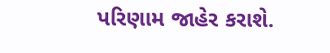પરિણામ જાહેર કરાશે.